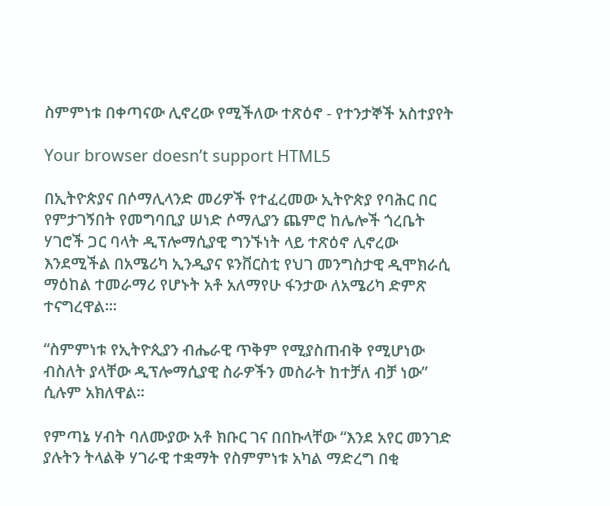ስምምነቱ በቀጣናው ሊኖረው የሚችለው ተጽዕኖ - የተንታኞች አስተያየት

Your browser doesn’t support HTML5

በኢትዮጵያና በሶማሊላንድ መሪዎች የተፈረመው ኢትዮጵያ የባሕር በር የምታገኝበት የመግባቢያ ሠነድ ሶማሊያን ጨምሮ ከሌሎች ጎረቤት ሃገሮች ጋር ባላት ዲፕሎማሲያዊ ግንኙነት ላይ ተጽዕኖ ሊኖረው እንደሚችል በአሜሪካ ኢንዲያና ዩንቨርስቲ የህገ መንግስታዊ ዲሞክራሲ ማዕከል ተመራማሪ የሆኑት አቶ አለማየሁ ፋንታው ለአሜሪካ ድምጽ ተናግረዋል፡፡፡

“ስምምነቱ የኢትዮጲያን ብሔራዊ ጥቅም የሚያስጠብቅ የሚሆነው ብስለት ያላቸው ዲፕሎማሲያዊ ስራዎችን መስራት ከተቻለ ብቻ ነው” ሲሉም አክለዋል፡፡

የምጣኔ ሃብት ባለሙያው አቶ ክቡር ገና በበኩላቸው “እንደ አየር መንገድ ያሉትን ትላልቅ ሃገራዊ ተቋማት የስምምነቱ አካል ማድረግ በቂ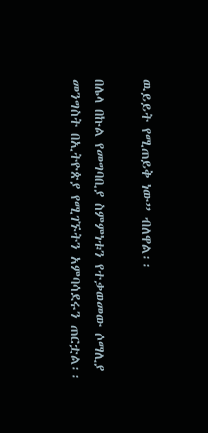ዉይይት የሚጠይቅ ነው” ብለዋል፡፡

በሌላ በኩል የመግባቢያ ስምምነቱን የተቃወመው ሶማሊያ መንግስት በኢትዮጵያ የሚገኙትን አምባሳደሩን ጠርቷል፡፡